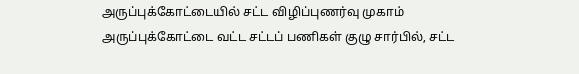அருப்புக்கோட்டையில் சட்ட விழிப்புணர்வு முகாம்
அருப்புக்கோட்டை வட்ட சட்டப் பணிகள் குழு சார்பில், சட்ட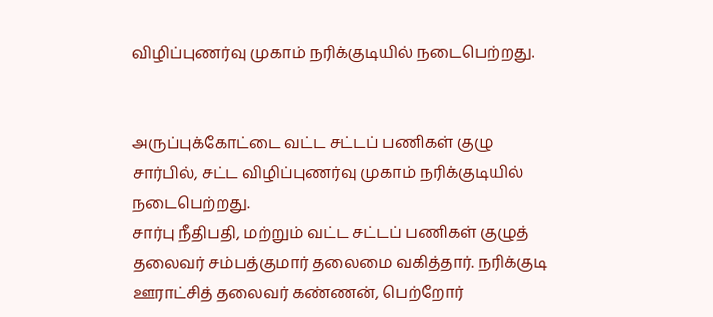விழிப்புணர்வு முகாம் நரிக்குடியில் நடைபெற்றது.


அருப்புக்கோட்டை வட்ட சட்டப் பணிகள் குழு சார்பில், சட்ட விழிப்புணர்வு முகாம் நரிக்குடியில் நடைபெற்றது.
சார்பு நீதிபதி, மற்றும் வட்ட சட்டப் பணிகள் குழுத் தலைவர் சம்பத்குமார் தலைமை வகித்தார். நரிக்குடி ஊராட்சித் தலைவர் கண்ணன், பெற்றோர்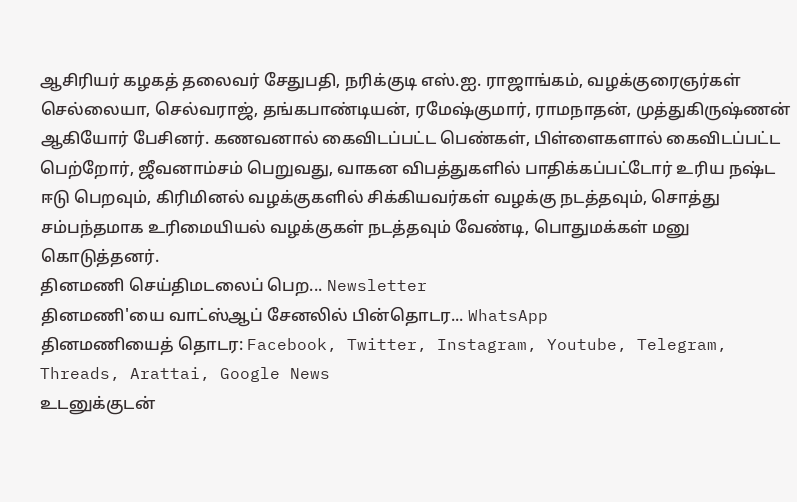ஆசிரியர் கழகத் தலைவர் சேதுபதி, நரிக்குடி எஸ்.ஐ. ராஜாங்கம், வழக்குரைஞர்கள் செல்லையா, செல்வராஜ், தங்கபாண்டியன், ரமேஷ்குமார், ராமநாதன், முத்துகிருஷ்ணன் ஆகியோர் பேசினர். கணவனால் கைவிடப்பட்ட பெண்கள், பிள்ளைகளால் கைவிடப்பட்ட பெற்றோர், ஜீவனாம்சம் பெறுவது, வாகன விபத்துகளில் பாதிக்கப்பட்டோர் உரிய நஷ்ட ஈடு பெறவும், கிரிமினல் வழக்குகளில் சிக்கியவர்கள் வழக்கு நடத்தவும், சொத்து சம்பந்தமாக உரிமையியல் வழக்குகள் நடத்தவும் வேண்டி, பொதுமக்கள் மனு கொடுத்தனர்.
தினமணி செய்திமடலைப் பெற... Newsletter
தினமணி'யை வாட்ஸ்ஆப் சேனலில் பின்தொடர... WhatsApp
தினமணியைத் தொடர: Facebook, Twitter, Instagram, Youtube, Telegram, Threads, Arattai, Google News
உடனுக்குடன்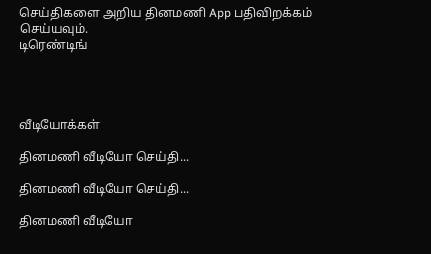செய்திகளை அறிய தினமணி App பதிவிறக்கம் செய்யவும்.
டிரெண்டிங்




வீடியோக்கள்

தினமணி வீடியோ செய்தி...

தினமணி வீடியோ செய்தி...

தினமணி வீடியோ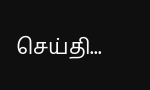செய்தி...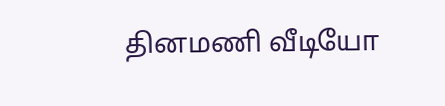தினமணி வீடியோ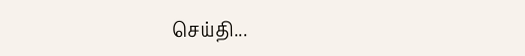செய்தி...